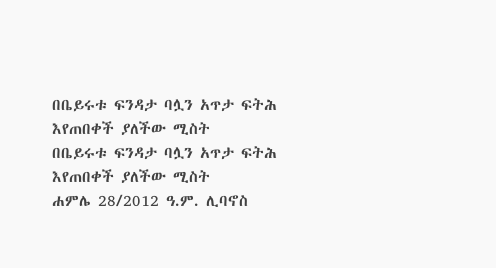በቤይሩቱ ፍንዳታ ባሏን አጥታ ፍትሕ እየጠበቀች ያለችው ሚስት
በቤይሩቱ ፍንዳታ ባሏን አጥታ ፍትሕ እየጠበቀች ያለችው ሚስት
ሐምሌ 28/2012 ዓ.ም. ሊባኖስ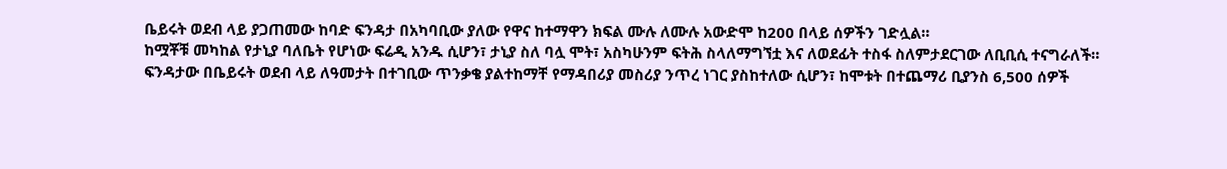ቤይሩት ወደብ ላይ ያጋጠመው ከባድ ፍንዳታ በአካባቢው ያለው የዋና ከተማዋን ክፍል ሙሉ ለሙሉ አውድሞ ከ200 በላይ ሰዎችን ገድሏል።
ከሟቾቹ መካከል የታኒያ ባለቤት የሆነው ፍሬዲ አንዱ ሲሆን፣ ታኒያ ስለ ባሏ ሞት፣ አስካሁንም ፍትሕ ስላለማግኘቷ እና ለወደፊት ተስፋ ስለምታደርገው ለቢቢሲ ተናግራለች።
ፍንዳታው በቤይሩት ወደብ ላይ ለዓመታት በተገቢው ጥንቃቄ ያልተከማቸ የማዳበሪያ መስሪያ ንጥረ ነገር ያስከተለው ሲሆን፣ ከሞቱት በተጨማሪ ቢያንስ 6,500 ሰዎች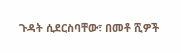ጉዳት ሲደርስባቸው፣ በመቶ ሺዎች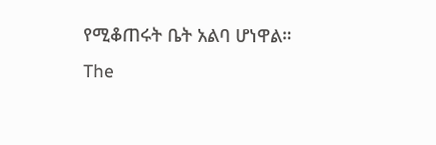የሚቆጠሩት ቤት አልባ ሆነዋል።
The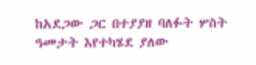ከአደጋው ጋር በተያያዘ ባለፉት ሦስት ዓመታት እየተካሄደ ያለው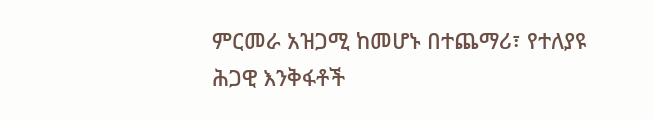ምርመራ አዝጋሚ ከመሆኑ በተጨማሪ፣ የተለያዩ ሕጋዊ እንቅፋቶች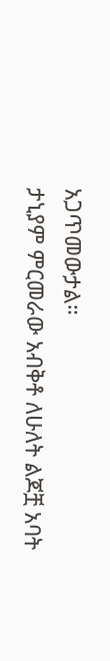አጋጥመውታል።
ታኒያም ምርመራው አብቅቶ ለሁለት ልጆቿ አባት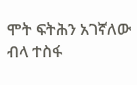ሞት ፍትሕን አገኛለው ብላ ተስፋ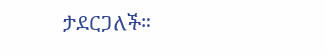ታደርጋለች።